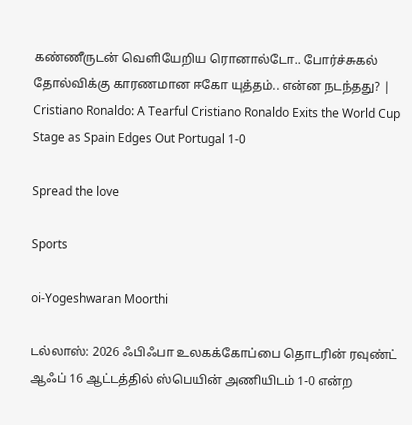கண்ணீருடன் வெளியேறிய ரொனால்டோ.. போர்ச்சுகல் தோல்விக்கு காரணமான ஈகோ யுத்தம்.. என்ன நடந்தது? | Cristiano Ronaldo: A Tearful Cristiano Ronaldo Exits the World Cup Stage as Spain Edges Out Portugal 1-0

Spread the love

Sports

oi-Yogeshwaran Moorthi

டல்லாஸ்: 2026 ஃபிஃபா உலகக்கோப்பை தொடரின் ரவுண்ட் ஆஃப் 16 ஆட்டத்தில் ஸ்பெயின் அணியிடம் 1-0 என்ற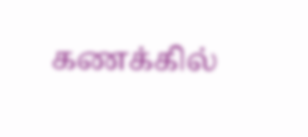கணக்கில்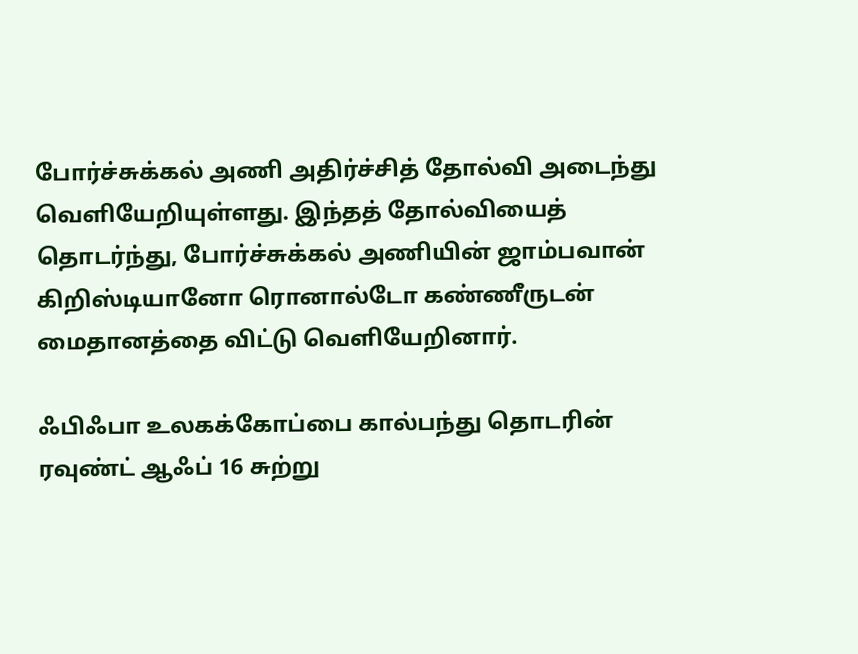போர்ச்சுக்கல் அணி அதிர்ச்சித் தோல்வி அடைந்து வெளியேறியுள்ளது. இந்தத் தோல்வியைத் தொடர்ந்து, போர்ச்சுக்கல் அணியின் ஜாம்பவான் கிறிஸ்டியானோ ரொனால்டோ கண்ணீருடன் மைதானத்தை விட்டு வெளியேறினார்.

ஃபிஃபா உலகக்கோப்பை கால்பந்து தொடரின் ரவுண்ட் ஆஃப் 16 சுற்று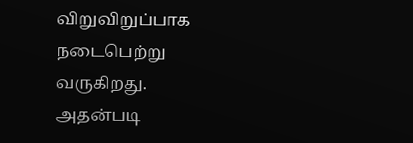விறுவிறுப்பாக நடைபெற்று வருகிறது. அதன்படி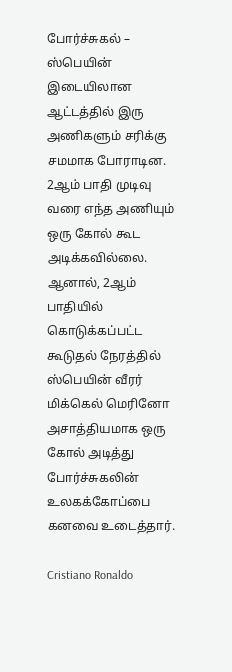போர்ச்சுகல் – ஸ்பெயின் இடையிலான ஆட்டத்தில் இரு அணிகளும் சரிக்கு சமமாக போராடின. 2ஆம் பாதி முடிவு வரை எந்த அணியும் ஒரு கோல் கூட அடிக்கவில்லை. ஆனால், 2ஆம் பாதியில் கொடுக்கப்பட்ட கூடுதல் நேரத்தில் ஸ்பெயின் வீரர் மிக்கெல் மெரினோ அசாத்தியமாக ஒரு கோல் அடித்து போர்ச்சுகலின் உலகக்கோப்பை கனவை உடைத்தார்.

Cristiano Ronaldo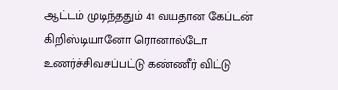ஆட்டம் முடிந்ததும் 41 வயதான கேப்டன் கிறிஸ்டியானோ ரொனால்டோ உணர்ச்சிவசப்பட்டு கண்ணீர் விட்டு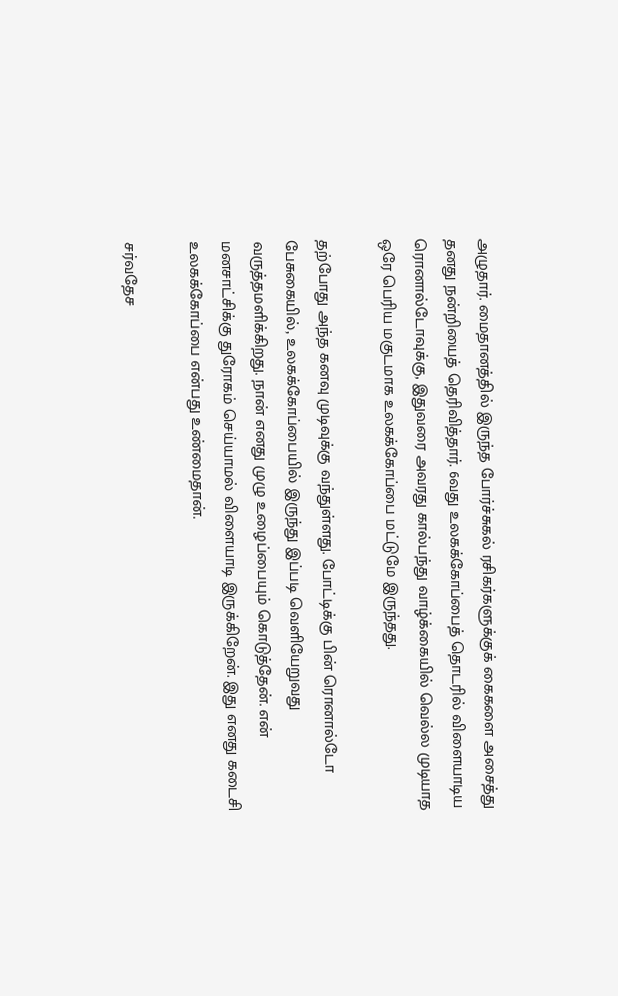அழுதார். மைதானத்தில் இருந்த போர்ச்சுகல் ரசிகர்களுக்குக் கைகளை அசைத்து தனது நன்றியைத் தெரிவித்தார். 6வது உலகக்கோப்பைத் தொடரில் விளையாடிய ரொனால்டோவுக்கு, இதுவரை அவரது கால்பந்து வாழ்க்கையில் வெல்ல முடியாத ஒரே பெரிய மகுடமாக உலகக்கோப்பை மட்டுமே இருந்தது.

தற்போது அந்த கனவு முடிவுக்கு வந்துள்ளது. போட்டிக்கு பின் ரொனால்டோ பேசுகையில், உலகக்கோப்பையில் இருந்து இப்படி வெளியேறுவது வருத்தமளிக்கிறது. நான் எனது முழு உழைப்பையும் கொடுத்தேன். என் மனசாட்சிக்கு துரோகம் செய்யாமல் விளையாடி இருக்கிறேன். இது எனது கடைசி உலகக்கோப்பை என்பது உண்மைதான்.

சர்வதேச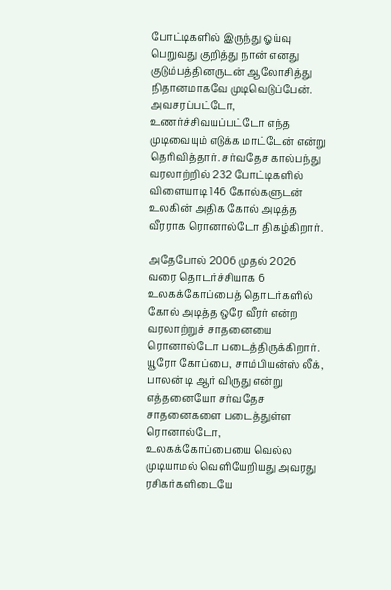போட்டிகளில் இருந்து ஓய்வு பெறுவது குறித்து நான் எனது குடும்பத்தினருடன் ஆலோசித்து நிதானமாகவே முடிவெடுப்பேன். அவசரப்பட்டோ, உணர்ச்சிவயப்பட்டோ எந்த முடிவையும் எடுக்க மாட்டேன் என்று தெரிவித்தார். சர்வதேச கால்பந்து வரலாற்றில் 232 போட்டிகளில் விளையாடி 146 கோல்களுடன் உலகின் அதிக கோல் அடித்த வீரராக ரொனால்டோ திகழ்கிறார்.

அதேபோல் 2006 முதல் 2026 வரை தொடர்ச்சியாக 6 உலகக்கோப்பைத் தொடர்களில் கோல் அடித்த ஒரே வீரர் என்ற வரலாற்றுச் சாதனையை ரொனால்டோ படைத்திருக்கிறார். யூரோ கோப்பை, சாம்பியன்ஸ் லீக், பாலன் டி ஆர் விருது என்று எத்தனையோ சர்வதேச சாதனைகளை படைத்துள்ள ரொனால்டோ, உலகக்கோப்பையை வெல்ல முடியாமல் வெளியேறியது அவரது ரசிகர்களிடையே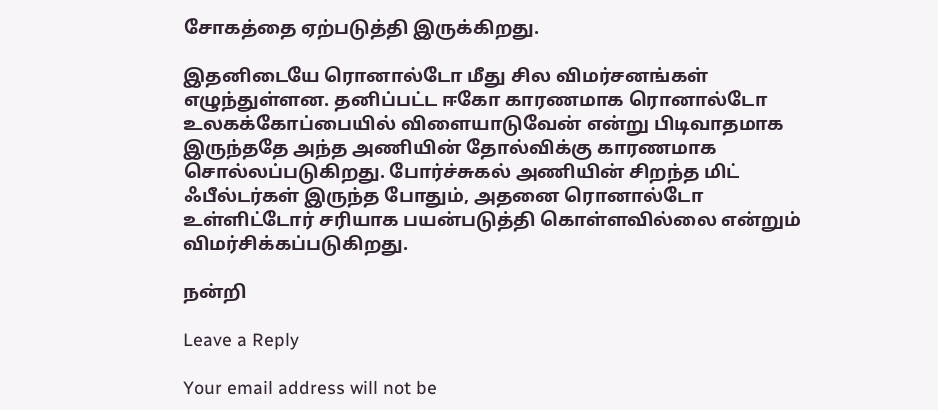சோகத்தை ஏற்படுத்தி இருக்கிறது.

இதனிடையே ரொனால்டோ மீது சில விமர்சனங்கள் எழுந்துள்ளன. தனிப்பட்ட ஈகோ காரணமாக ரொனால்டோ உலகக்கோப்பையில் விளையாடுவேன் என்று பிடிவாதமாக இருந்ததே அந்த அணியின் தோல்விக்கு காரணமாக சொல்லப்படுகிறது. போர்ச்சுகல் அணியின் சிறந்த மிட் ஃபீல்டர்கள் இருந்த போதும், அதனை ரொனால்டோ உள்ளிட்டோர் சரியாக பயன்படுத்தி கொள்ளவில்லை என்றும் விமர்சிக்கப்படுகிறது.

நன்றி

Leave a Reply

Your email address will not be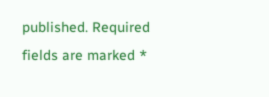published. Required fields are marked *